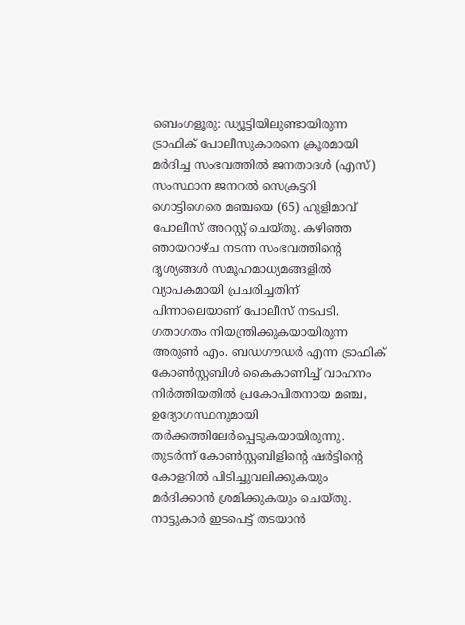ബെംഗളൂരു: ഡ്യൂട്ടിയിലുണ്ടായിരുന്ന ട്രാഫിക് പോലീസുകാരനെ ക്രൂരമായി മർദിച്ച സംഭവത്തിൽ ജനതാദൾ (എസ്) സംസ്ഥാന ജനറൽ സെക്രട്ടറി ഗൊട്ടിഗെരെ മഞ്ചയെ (65) ഹുളിമാവ് പോലീസ് അറസ്റ്റ് ചെയ്തു. കഴിഞ്ഞ ഞായറാഴ്ച നടന്ന സംഭവത്തിന്റെ ദൃശ്യങ്ങൾ സമൂഹമാധ്യമങ്ങളിൽ വ്യാപകമായി പ്രചരിച്ചതിന് പിന്നാലെയാണ് പോലീസ് നടപടി.
ഗതാഗതം നിയന്ത്രിക്കുകയായിരുന്ന അരുൺ എം. ബഡഗൗഡർ എന്ന ട്രാഫിക് കോൺസ്റ്റബിൾ കൈകാണിച്ച് വാഹനം നിർത്തിയതിൽ പ്രകോപിതനായ മഞ്ച, ഉദ്യോഗസ്ഥനുമായി തർക്കത്തിലേർപ്പെടുകയായിരുന്നു. തുടർന്ന് കോൺസ്റ്റബിളിന്റെ ഷർട്ടിന്റെ കോളറിൽ പിടിച്ചുവലിക്കുകയും മർദിക്കാൻ ശ്രമിക്കുകയും ചെയ്തു. നാട്ടുകാർ ഇടപെട്ട് തടയാൻ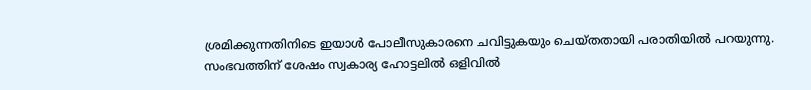ശ്രമിക്കുന്നതിനിടെ ഇയാൾ പോലീസുകാരനെ ചവിട്ടുകയും ചെയ്തതായി പരാതിയിൽ പറയുന്നു.
സംഭവത്തിന് ശേഷം സ്വകാര്യ ഹോട്ടലിൽ ഒളിവിൽ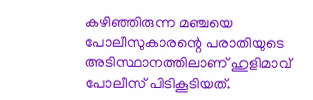കഴിഞ്ഞിരുന്ന മഞ്ചയെ പോലീസുകാരന്റെ പരാതിയുടെ അടിസ്ഥാനത്തിലാണ് ഹുളിമാവ് പോലീസ് പിടികൂടിയത്.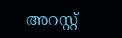അറസ്റ്റ്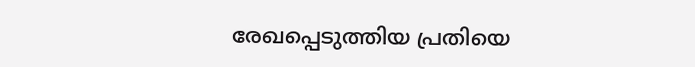രേഖപ്പെടുത്തിയ പ്രതിയെ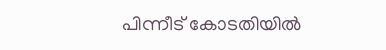പിന്നീട് കോടതിയിൽ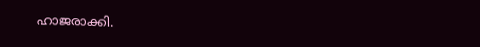ഹാജരാക്കി.